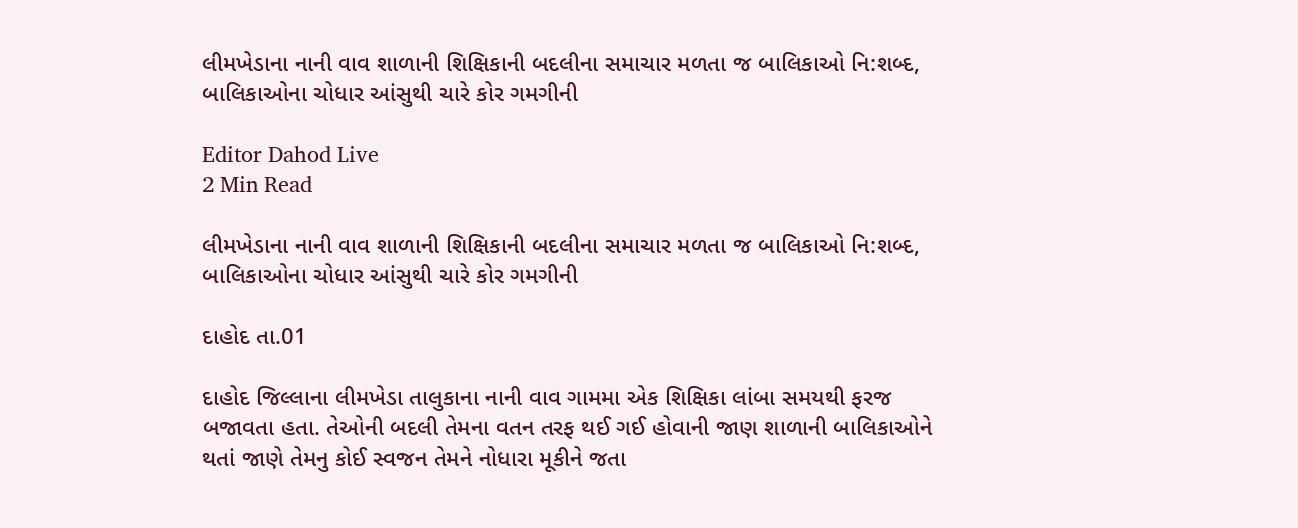લીમખેડાના નાની વાવ શાળાની શિક્ષિકાની બદલીના સમાચાર મળતા જ બાલિકાઓ નિ:શબ્દ, બાલિકાઓના ચોધાર આંસુથી ચારે કોર ગમગીની

Editor Dahod Live
2 Min Read

લીમખેડાના નાની વાવ શાળાની શિક્ષિકાની બદલીના સમાચાર મળતા જ બાલિકાઓ નિ:શબ્દ, બાલિકાઓના ચોધાર આંસુથી ચારે કોર ગમગીની

દાહોદ તા.01

દાહોદ જિલ્લાના લીમખેડા તાલુકાના નાની વાવ ગામમા એક શિક્ષિકા લાંબા સમયથી ફરજ બજાવતા હતા. તેઓની બદલી તેમના વતન તરફ થઈ ગઈ હોવાની જાણ શાળાની બાલિકાઓને થતાં જાણે તેમનુ કોઈ સ્વજન તેમને નોધારા મૂકીને જતા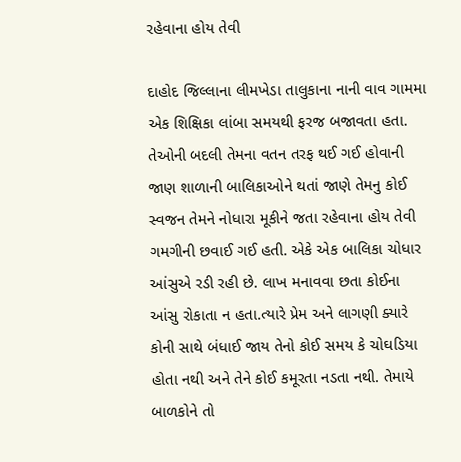રહેવાના હોય તેવી

દાહોદ જિલ્લાના લીમખેડા તાલુકાના નાની વાવ ગામમા એક શિક્ષિકા લાંબા સમયથી ફરજ બજાવતા હતા. તેઓની બદલી તેમના વતન તરફ થઈ ગઈ હોવાની જાણ શાળાની બાલિકાઓને થતાં જાણે તેમનુ કોઈ સ્વજન તેમને નોધારા મૂકીને જતા રહેવાના હોય તેવી ગમગીની છવાઈ ગઈ હતી. એકે એક બાલિકા ચોધાર આંસુએ રડી રહી છે. લાખ મનાવવા છતા કોઈના આંસુ રોકાતા ન હતા.ત્યારે પ્રેમ અને લાગણી ક્યારે કોની સાથે બંધાઈ જાય તેનો કોઈ સમય કે ચોઘડિયા હોતા નથી અને તેને કોઈ કમૂરતા નડતા નથી. તેમાયે બાળકોને તો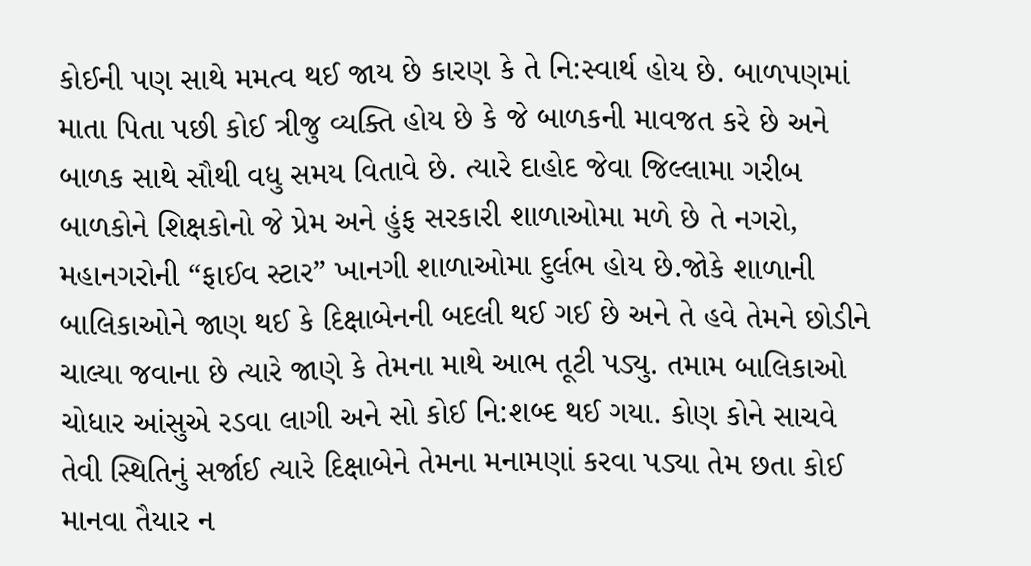કોઈની પણ સાથે મમત્વ થઈ જાય છે કારણ કે તે નિ:સ્વાર્થ હોય છે. બાળપણમાં માતા પિતા પછી કોઈ ત્રીજુ વ્યક્તિ હોય છે કે જે બાળકની માવજત કરે છે અને બાળક સાથે સૌથી વધુ સમય વિતાવે છે. ત્યારે દાહોદ જેવા જિલ્લામા ગરીબ બાળકોને શિક્ષકોનો જે પ્રેમ અને હુંફ સરકારી શાળાઓમા મળે છે તે નગરો, મહાનગરોની “ફાઈવ સ્ટાર” ખાનગી શાળાઓમા દુર્લભ હોય છે.જોકે શાળાની બાલિકાઓને જાણ થઈ કે દિક્ષાબેનની બદલી થઈ ગઈ છે અને તે હવે તેમને છોડીને ચાલ્યા જવાના છે ત્યારે જાણે કે તેમના માથે આભ તૂટી પડ્યુ. તમામ બાલિકાઓ ચોધાર આંસુએ રડવા લાગી અને સો કોઈ નિ:શબ્દ થઈ ગયા. કોણ કોને સાચવે તેવી સ્થિતિનું સર્જાઈ ત્યારે દિક્ષાબેને તેમના મનામણાં કરવા પડ્યા તેમ છતા કોઈ માનવા તૈયાર ન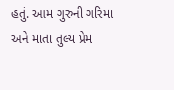હતું. આમ ગુરુની ગરિમા અને માતા તુલ્ય પ્રેમ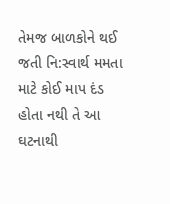તેમજ બાળકોને થઈ જતી નિ:સ્વાર્થ મમતા માટે કોઈ માપ દંડ હોતા નથી તે આ ઘટનાથી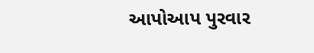આપોઆપ પુરવાર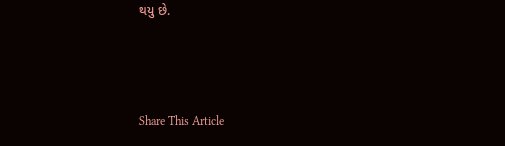થયુ છે.



Share This Article